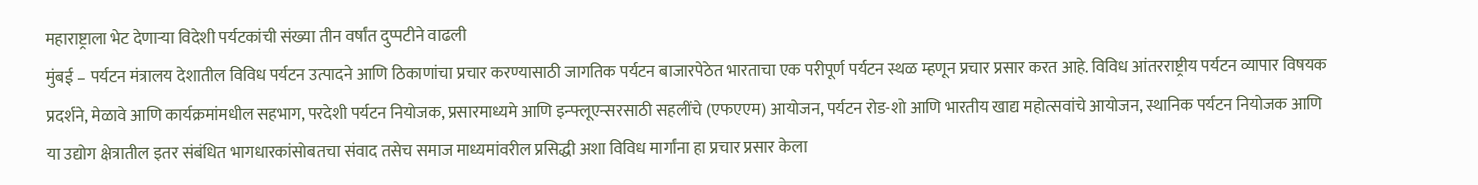महाराष्ट्राला भेट देणाऱ्या विदेशी पर्यटकांची संख्या तीन वर्षांत दुप्पटीने वाढली
मुंबई – पर्यटन मंत्रालय देशातील विविध पर्यटन उत्पादने आणि ठिकाणांचा प्रचार करण्यासाठी जागतिक पर्यटन बाजारपेठेत भारताचा एक परीपूर्ण पर्यटन स्थळ म्हणून प्रचार प्रसार करत आहे. विविध आंतरराष्ट्रीय पर्यटन व्यापार विषयक प्रदर्शने, मेळावे आणि कार्यक्रमांमधील सहभाग, परदेशी पर्यटन नियोजक, प्रसारमाध्यमे आणि इन्फ्लूएन्सरसाठी सहलींचे (एफएएम) आयोजन, पर्यटन रोड-शो आणि भारतीय खाद्य महोत्सवांचे आयोजन, स्थानिक पर्यटन नियोजक आणि या उद्योग क्षेत्रातील इतर संबंधित भागधारकांसोबतचा संवाद तसेच समाज माध्यमांवरील प्रसिद्धी अशा विविध मार्गांना हा प्रचार प्रसार केला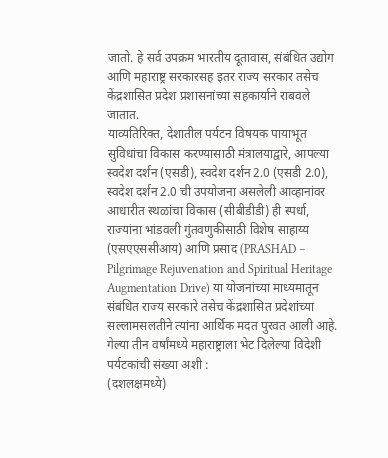जातो. हे सर्व उपक्रम भारतीय दूतावास, संबंधित उद्योग आणि महाराष्ट्र सरकारसह इतर राज्य सरकार तसेच केंद्रशासित प्रदेश प्रशासनांच्या सहकार्याने राबवले जातात.
याव्यतिरिक्त, देशातील पर्यटन विषयक पायाभूत सुविधांचा विकास करण्यासाठी मंत्रालयाद्वारे, आपल्या स्वदेश दर्शन (एसडी), स्वदेश दर्शन 2.0 (एसडी 2.0), स्वदेश दर्शन 2.0 ची उपयोजना असलेली आव्हानांवर आधारीत स्थळांचा विकास (सीबीडीडी) ही स्पर्धा, राज्यांना भांडवली गुंतवणुकीसाठी विशेष साहाय्य (एसएएससीआय) आणि प्रसाद (PRASHAD – Pilgrimage Rejuvenation and Spiritual Heritage Augmentation Drive) या योजनांच्या माध्यमातून संबंधित राज्य सरकारे तसेच केंद्रशासित प्रदेशांच्या सल्लामसलतीने त्यांना आर्थिक मदत पुरवत आली आहे.
गेल्या तीन वर्षांमध्ये महाराष्ट्राला भेट दिलेल्या विदेशी पर्यटकांची संख्या अशी :
(दशलक्षमध्ये)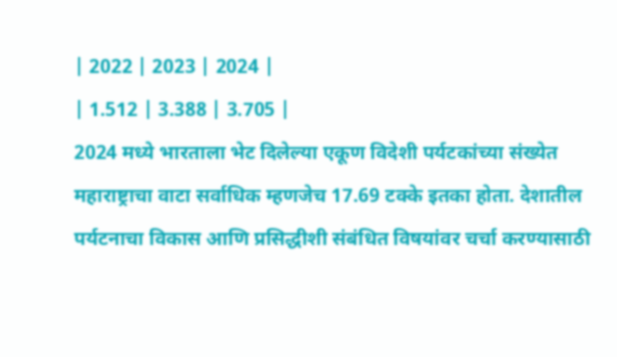| 2022 | 2023 | 2024 |
| 1.512 | 3.388 | 3.705 |
2024 मध्ये भारताला भेट दिलेल्या एकूण विदेशी पर्यटकांच्या संख्येत महाराष्ट्राचा वाटा सर्वाधिक म्हणजेच 17.69 टक्के इतका होता. देशातील पर्यटनाचा विकास आणि प्रसिद्धीशी संबंधित विषयांवर चर्चा करण्यासाठी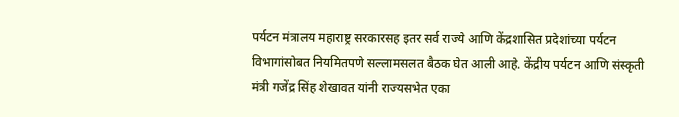पर्यटन मंत्रालय महाराष्ट्र सरकारसह इतर सर्व राज्ये आणि केंद्रशासित प्रदेशांच्या पर्यटन विभागांसोबत नियमितपणे सल्लामसलत बैठक घेत आली आहे. केंद्रीय पर्यटन आणि संस्कृती मंत्री गजेंद्र सिंह शेखावत यांनी राज्यसभेत एका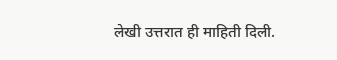लेखी उत्तरात ही माहिती दिली.